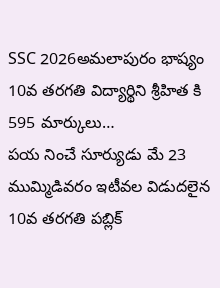SSC 2026అమలాపురం భాష్యం 10వ తరగతి విద్యార్థిని శ్రీహిత కి 595 మార్కులు…
పయ నించే సూర్యుడు మే 23 ముమ్మిడివరం ఇటీవల విడుదలైన 10వ తరగతి పబ్లిక్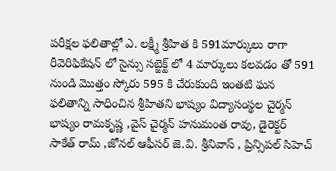పరీక్షల ఫలితాల్లో ఎ. లక్ష్మీ శ్రీహిత కి 591మార్కులు రాగా రీవెరిఫికేషన్ లో సైన్సు సబ్జెక్ట్ లో 4 మార్కులు కలవడం తో 591 నుండి మొత్తం స్కోరు 595 కి చేరుకుంది ఇంతటి ఘన ఫలితాన్ని సాధించిన శ్రీహితని భాష్యం విద్యాసంస్థల చైర్మన్ భాష్యం రామకృష్ణ ,వైస్ చైర్మన్ హనుమంత రావు, డైరెక్టర్ సాకేత్ రామ్ ,జోనల్ ఆఫీసర్ జె.వి. శ్రీనివాస్ , ప్రిన్సిపల్ సిహెచ్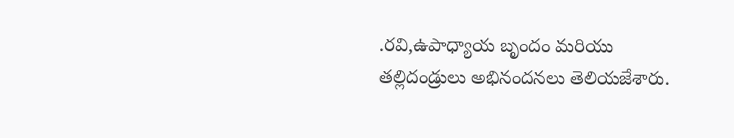.రవి,ఉపాధ్యాయ బృందం మరియు తల్లిదండ్రులు అభినందనలు తెలియజేశారు.